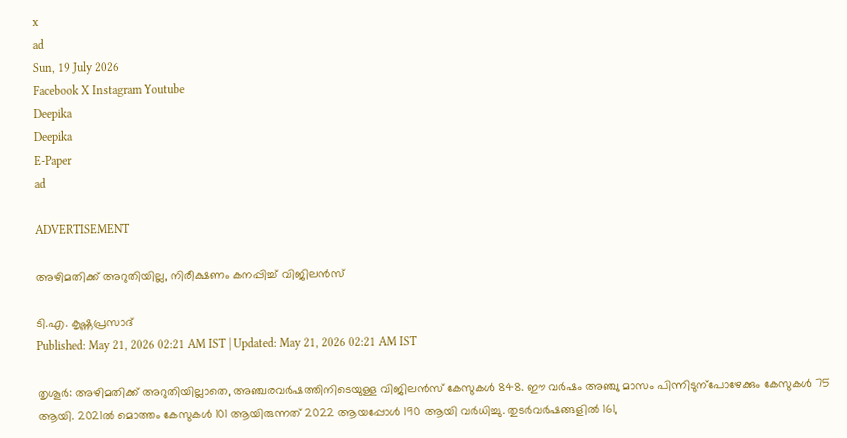x
ad
Sun, 19 July 2026
Facebook X Instagram Youtube
Deepika
Deepika
E-Paper
ad

ADVERTISEMENT

അഴിമതിക്ക് അറുതിയില്ല, നിരീക്ഷണം കനപ്പിച്ച് വിജിലൻസ്

ടി.എ. കൃഷ്ണപ്രസാദ്
Published: May 21, 2026 02:21 AM IST | Updated: May 21, 2026 02:21 AM IST

തൃശൂർ: അഴിമതിക്ക് അറുതിയില്ലാതെ, അഞ്ചരവർഷത്തിനിടെയുള്ള വിജിലൻസ് കേസുകൾ 848. ഈ വർഷം അഞ്ചു മാസം പിന്നിടുന്പോഴേക്കും കേസുകൾ 75 ആയി. 2021ൽ മൊത്തം കേസുകൾ 101 ആയിരുന്നത് 2022 ആയപ്പോൾ 190 ആയി വർധിച്ചു. തുടർവർഷങ്ങളിൽ 161,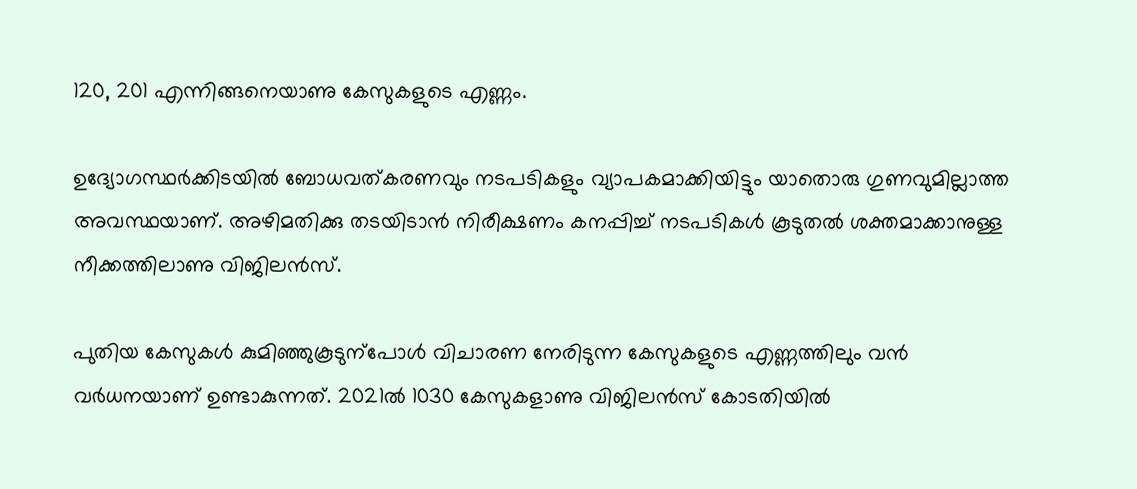120, 201 എന്നിങ്ങനെയാണു കേസുകളുടെ എണ്ണം.

ഉദ്യോഗസ്ഥർക്കിടയിൽ ബോധവത്കരണവും നടപടികളും വ്യാപകമാക്കിയിട്ടും യാതൊരു ഗുണവുമില്ലാത്ത അവസ്ഥയാണ്. അഴിമതിക്കു തടയിടാൻ നിരീക്ഷണം കനപ്പിച്ച് നടപടികൾ കൂടുതൽ ശക്തമാക്കാനുള്ള നീക്കത്തിലാണു വിജിലൻസ്.

പുതിയ കേസുകൾ കുമിഞ്ഞുകൂടുന്പോൾ വിചാരണ നേരിടുന്ന കേസുകളുടെ എണ്ണത്തിലും വൻ വർധനയാണ് ഉണ്ടാകുന്നത്. 2021ൽ 1030 കേസുകളാണു വിജിലൻസ് കോടതിയിൽ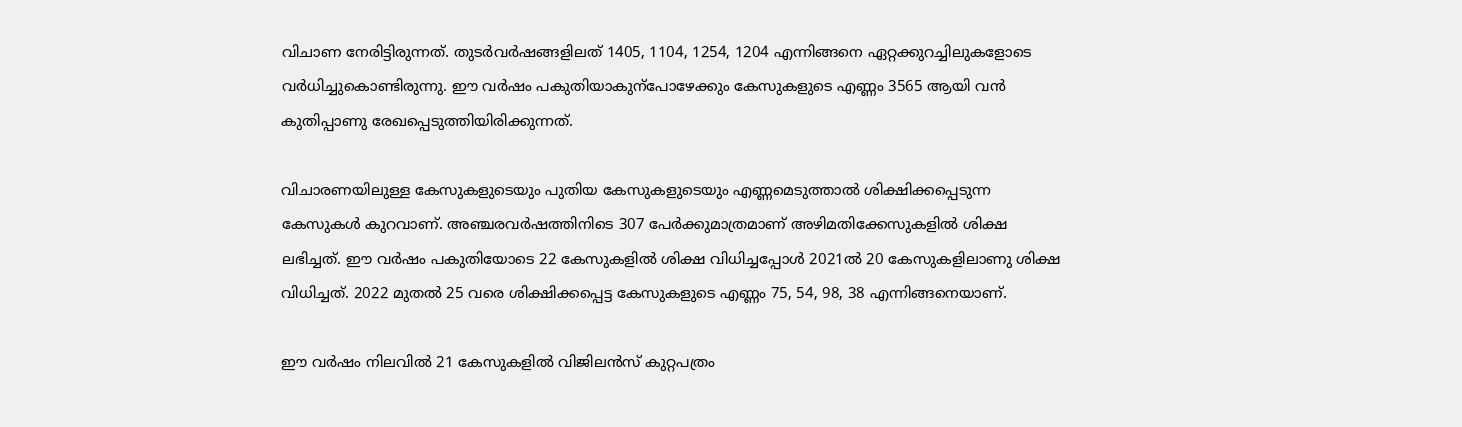വിചാണ നേരിട്ടിരുന്നത്. തുടർവർഷങ്ങളിലത് 1405, 1104, 1254, 1204 എന്നിങ്ങനെ ഏറ്റക്കുറച്ചിലുകളോടെ വർധിച്ചുകൊണ്ടിരുന്നു. ഈ വർഷം പകുതിയാകുന്പോഴേക്കും കേസുകളുടെ എണ്ണം 3565 ആയി വൻ കുതിപ്പാണു രേഖപ്പെടുത്തിയിരിക്കുന്നത്.

വിചാരണയിലുള്ള കേസുകളുടെയും പുതിയ കേസുകളുടെയും എണ്ണമെടുത്താൽ ശിക്ഷിക്കപ്പെടുന്ന കേസുകൾ കുറവാണ്. അഞ്ചരവർഷത്തിനിടെ 307 പേർക്കുമാത്രമാണ് അഴിമതിക്കേസുകളിൽ ശിക്ഷ ലഭിച്ചത്. ഈ വർഷം പകുതിയോടെ 22 കേസുകളിൽ ശിക്ഷ വിധിച്ചപ്പോൾ 2021ൽ 20 കേസുകളിലാണു ശിക്ഷ വിധിച്ചത്. 2022 മുതൽ 25 വരെ ശിക്ഷിക്കപ്പെട്ട കേസുകളുടെ എണ്ണം 75, 54, 98, 38 എന്നിങ്ങനെയാണ്.

ഈ വർഷം നിലവിൽ 21 കേസുകളിൽ വിജിലൻസ് കുറ്റപത്രം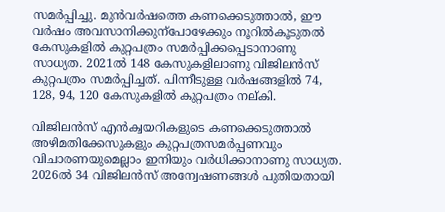സമർപ്പിച്ചു‌. മുൻവർഷത്തെ കണക്കെടുത്താൽ, ഈ വർഷം അവസാനിക്കുന്പോഴേക്കും നൂറിൽകൂടുതൽ കേസുകളിൽ കുറ്റപത്രം സമർപ്പിക്കപ്പെടാനാണു സാധ്യത. 2021ൽ 148 കേസുകളിലാണു വിജിലൻസ് കുറ്റപത്രം സമർപ്പിച്ചത്. പിന്നീടുള്ള വർഷങ്ങളിൽ 74, 128, 94, 120 കേസുകളിൽ കുറ്റപത്രം നല്കി.

വിജിലൻസ് എൻക്വയറികളുടെ കണക്കെടുത്താൽ അഴിമതിക്കേസുകളും കുറ്റപത്രസമർപ്പണവും വിചാരണയുമെല്ലാം ഇനിയും വർധിക്കാനാണു സാധ്യത. 2026ൽ 34 വിജിലൻസ് അന്വേഷണങ്ങൾ പുതിയതായി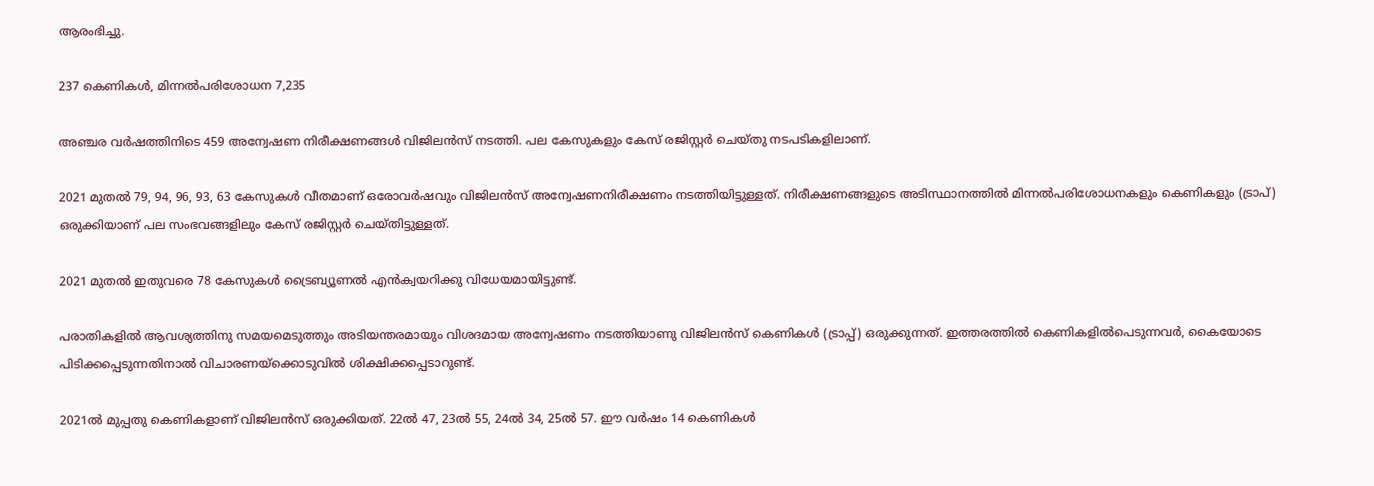ആരംഭിച്ചു.

237 കെണികൾ, മിന്നൽപരിശോധന 7,235

അഞ്ചര വർഷത്തിനിടെ 459 അന്വേഷണ നിരീക്ഷണങ്ങൾ വിജിലൻസ് നടത്തി. പല കേസുകളും കേസ് രജിസ്റ്റർ ചെയ്തു നടപടികളിലാണ്.

2021 മുതൽ 79, 94, 96, 93, 63 കേസുകൾ വീതമാണ് ഒരോവർഷവും വിജിലൻസ് അന്വേഷണനിരീക്ഷണം നടത്തിയിട്ടുള്ളത്. നിരീക്ഷണങ്ങളുടെ അടിസ്ഥാനത്തിൽ മിന്നൽപരിശോധനകളും കെണികളും (ട്രാപ്) ഒരുക്കിയാണ് പല സംഭവങ്ങളിലും കേസ് രജിസ്റ്റർ ചെയ്തിട്ടുള്ളത്.

2021 മുതൽ ഇതുവരെ 78 കേസുകൾ ട്രൈബ്യൂണൽ എൻക്വയറിക്കു വിധേയമായിട്ടുണ്ട്.

പരാതികളിൽ ആവശ്യത്തിനു സമയമെടുത്തും അടിയന്തരമായും വിശദമായ അന്വേഷണം നടത്തിയാണു വിജിലൻസ് കെണികൾ (ട്രാപ്പ്) ഒരുക്കുന്നത്. ഇത്തരത്തിൽ കെണികളിൽപെടുന്നവർ, കൈയോടെ പിടിക്കപ്പെടുന്നതിനാൽ വിചാരണയ്ക്കൊടുവിൽ ശിക്ഷിക്കപ്പെടാറുണ്ട്.

2021ൽ മുപ്പതു കെണികളാണ് വിജിലൻസ് ഒരുക്കിയത്. 22ൽ 47, 23ൽ 55, 24ൽ 34, 25ൽ 57. ഈ വർഷം 14 കെണികൾ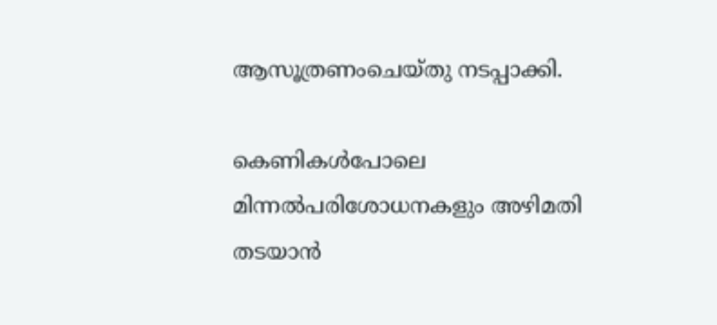ആസൂത്രണംചെയ്തു നടപ്പാക്കി.

കെണികൾപോലെ മിന്നൽപരിശോധനകളും അഴിമതി തടയാൻ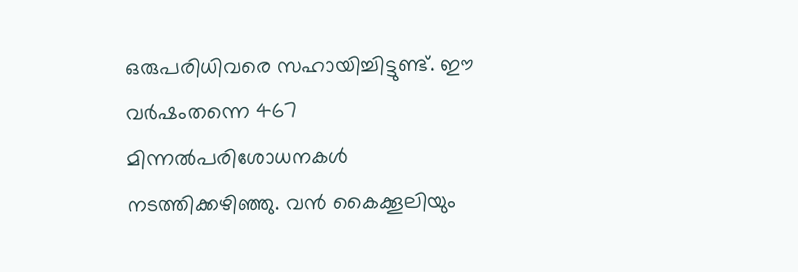ഒരുപരിധിവരെ സഹായിച്ചിട്ടുണ്ട്. ഈ വർഷംതന്നെ 467 മിന്നൽപരിശോധനകൾ നടത്തിക്കഴിഞ്ഞു. വൻ കൈക്കൂലിയും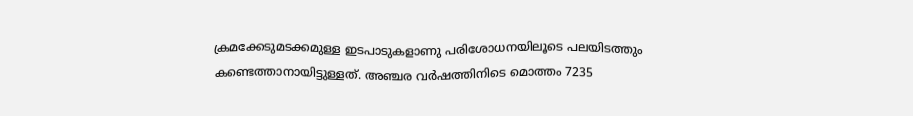ക്രമക്കേടുമടക്കമുള്ള ഇടപാടുകളാണു പരിശോധനയിലൂടെ പലയിടത്തും കണ്ടെത്താനായിട്ടുള്ളത്. അഞ്ചര വർഷത്തിനിടെ മൊത്തം 7235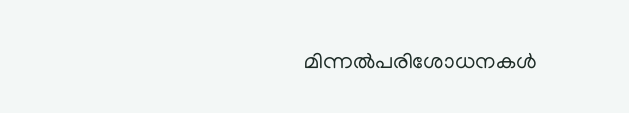മിന്നൽപരിശോധനകൾ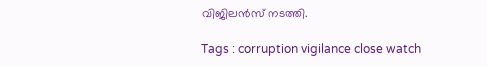വിജിലൻസ് നടത്തി.

Tags : corruption vigilance close watch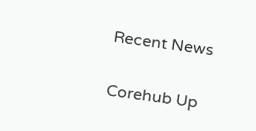Recent News

Corehub Up